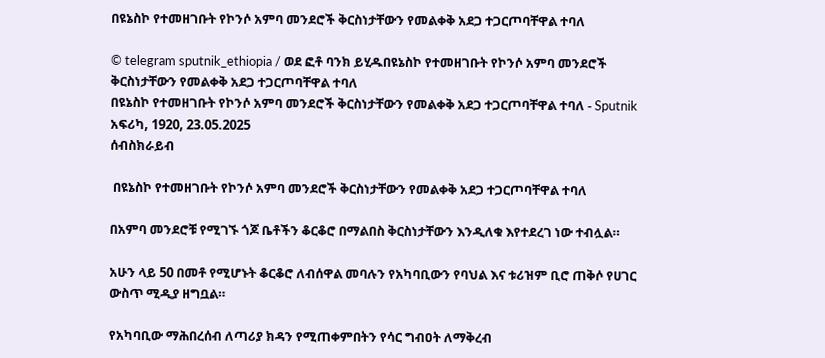በዩኔስኮ የተመዘገቡት የኮንሶ አምባ መንደሮች ቅርስነታቸውን የመልቀቅ አደጋ ተጋርጦባቸዋል ተባለ

© telegram sputnik_ethiopia / ወደ ፎቶ ባንክ ይሂዱበዩኔስኮ የተመዘገቡት የኮንሶ አምባ መንደሮች ቅርስነታቸውን የመልቀቅ አደጋ ተጋርጦባቸዋል ተባለ
በዩኔስኮ የተመዘገቡት የኮንሶ አምባ መንደሮች ቅርስነታቸውን የመልቀቅ አደጋ ተጋርጦባቸዋል ተባለ - Sputnik አፍሪካ, 1920, 23.05.2025
ሰብስክራይብ

 በዩኔስኮ የተመዘገቡት የኮንሶ አምባ መንደሮች ቅርስነታቸውን የመልቀቅ አደጋ ተጋርጦባቸዋል ተባለ

በአምባ መንደሮቹ የሚገኙ ጎጆ ቤቶችን ቆርቆሮ በማልበስ ቅርስነታቸውን እንዲለቁ እየተደረገ ነው ተብሏል።

አሁን ላይ 50 በመቶ የሚሆኑት ቆርቆሮ ለብሰዋል መባሉን የአካባቢውን የባህል እና ቱሪዝም ቢሮ ጠቅሶ የሀገር ውስጥ ሚዲያ ዘግቧል።

የአካባቢው ማሕበረሰብ ለጣሪያ ክዳን የሚጠቀምበትን የሳር ግብዐት ለማቅረብ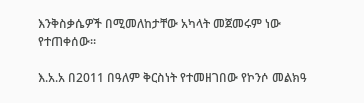እንቅስቃሴዎች በሚመለከታቸው አካላት መጀመሩም ነው የተጠቀሰው።

እ.አ.አ በ2011 በዓለም ቅርስነት የተመዘገበው የኮንሶ መልክዓ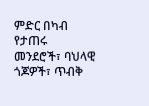ምድር በካብ የታጠሩ መንደሮች፣ ባህላዊ ጎጆዎች፣ ጥብቅ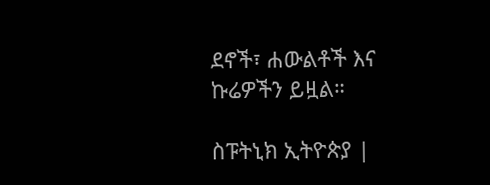ደኖች፣ ሐውልቶች እና ኩሬዎችን ይዟል።

ስፑትኒክ ኢትዮጵያ |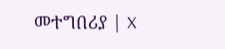መተግበሪያ | X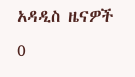አዳዲስ ዜናዎች
0